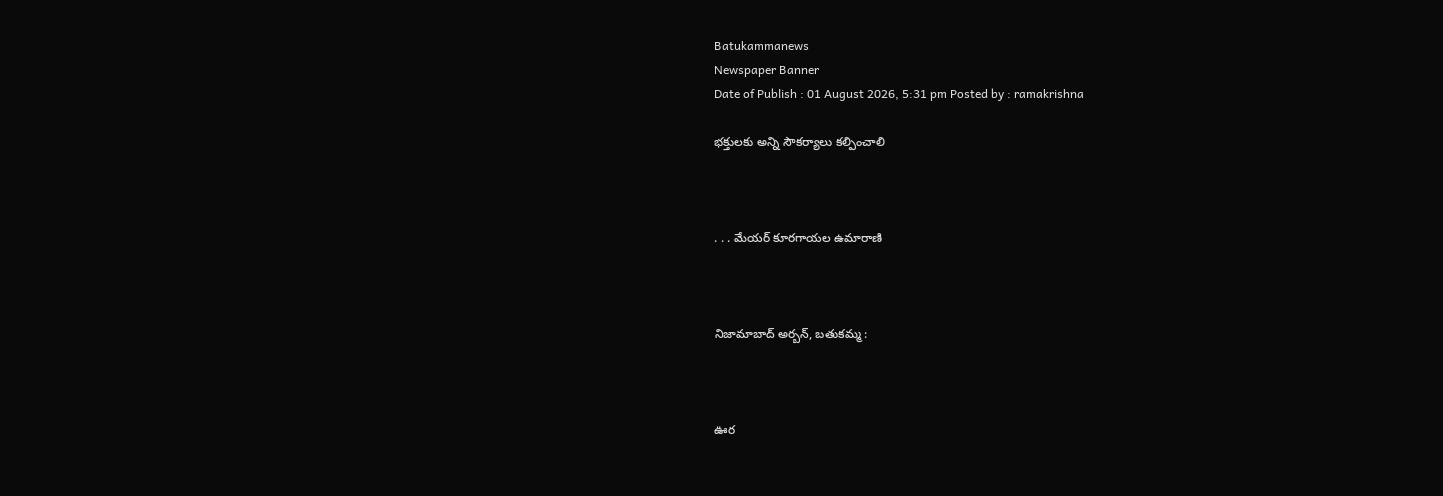Batukammanews
Newspaper Banner
Date of Publish : 01 August 2026, 5:31 pm Posted by : ramakrishna

భక్తులకు అన్ని సౌకర్యాలు కల్పించాలి



. . . మేయర్ కూరగాయల ఉమారాణి



నిజామాబాద్ అర్బన్, బతుకమ్మ :



ఊర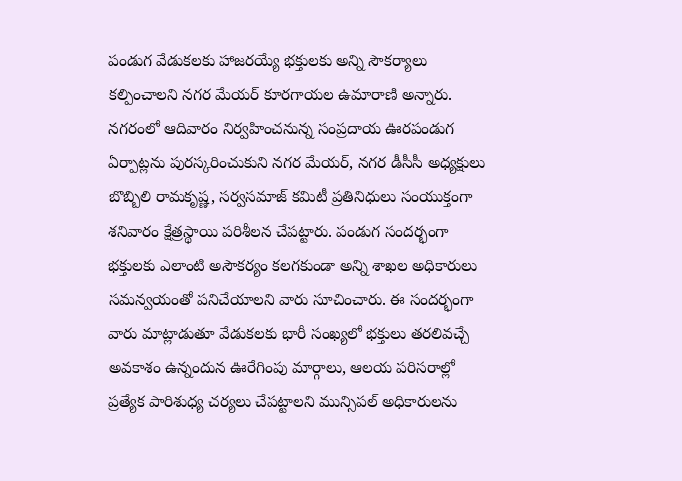పండుగ వేడుకలకు హాజరయ్యే భక్తులకు అన్ని సౌకర్యాలు కల్పించాలని నగర మేయర్ కూరగాయల ఉమారాణి అన్నారు. నగరంలో ఆదివారం నిర్వహించనున్న సంప్రదాయ ఊరపండుగ ఏర్పాట్లను పురస్కరించుకుని నగర మేయర్, నగర డీసీసీ అధ్యక్షులు బొబ్బిలి రామకృష్ణ, సర్వసమాజ్ కమిటీ ప్రతినిధులు సంయుక్తంగా శనివారం క్షేత్రస్థాయి పరిశీలన చేపట్టారు. పండుగ సందర్భంగా భక్తులకు ఎలాంటి అసౌకర్యం కలగకుండా అన్ని శాఖల అధికారులు సమన్వయంతో పనిచేయాలని వారు సూచించారు. ఈ సందర్భంగా వారు మాట్లాడుతూ వేడుకలకు భారీ సంఖ్యలో భక్తులు తరలివచ్చే అవకాశం ఉన్నందున ఊరేగింపు మార్గాలు, ఆలయ పరిసరాల్లో ప్రత్యేక పారిశుధ్య చర్యలు చేపట్టాలని మున్సిపల్ అధికారులను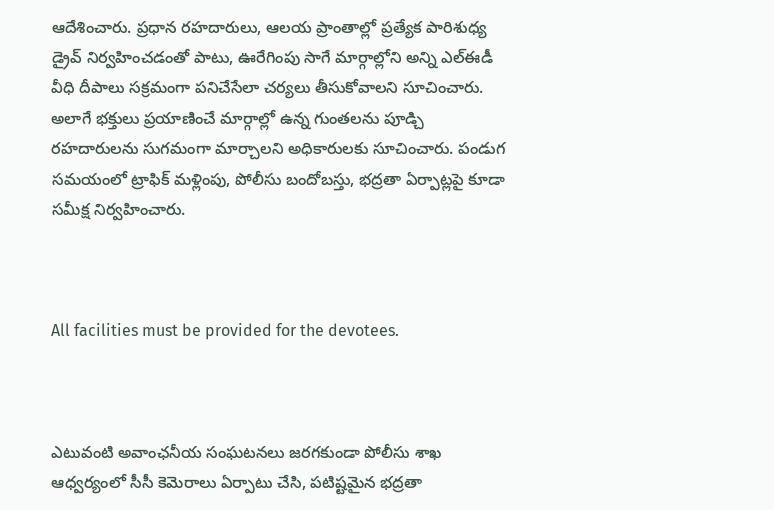ఆదేశించారు. ప్రధాన రహదారులు, ఆలయ ప్రాంతాల్లో ప్రత్యేక పారిశుధ్య డ్రైవ్ నిర్వహించడంతో పాటు, ఊరేగింపు సాగే మార్గాల్లోని అన్ని ఎల్‌ఈడీ వీధి దీపాలు సక్రమంగా పనిచేసేలా చర్యలు తీసుకోవాలని సూచించారు. అలాగే భక్తులు ప్రయాణించే మార్గాల్లో ఉన్న గుంతలను పూడ్చి రహదారులను సుగమంగా మార్చాలని అధికారులకు సూచించారు. పండుగ సమయంలో ట్రాఫిక్ మళ్లింపు, పోలీసు బందోబస్తు, భద్రతా ఏర్పాట్లపై కూడా సమీక్ష నిర్వహించారు.



All facilities must be provided for the devotees.



ఎటువంటి అవాంఛనీయ సంఘటనలు జరగకుండా పోలీసు శాఖ ఆధ్వర్యంలో సీసీ కెమెరాలు ఏర్పాటు చేసి, పటిష్టమైన భద్రతా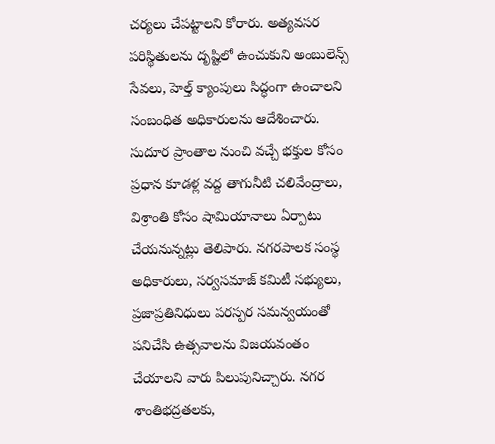చర్యలు చేపట్టాలని కోరారు. అత్యవసర పరిస్థితులను దృష్టిలో ఉంచుకుని అంబులెన్స్ సేవలు, హెల్త్ క్యాంపులు సిద్ధంగా ఉంచాలని సంబంధిత అధికారులను ఆదేశించారు. సుదూర ప్రాంతాల నుంచి వచ్చే భక్తుల కోసం ప్రధాన కూడళ్ల వద్ద తాగునీటి చలివేంద్రాలు, విశ్రాంతి కోసం షామియానాలు ఏర్పాటు చేయనున్నట్లు తెలిపారు. నగరపాలక సంస్థ అధికారులు, సర్వసమాజ్ కమిటీ సభ్యులు, ప్రజాప్రతినిధులు పరస్పర సమన్వయంతో పనిచేసి ఉత్సవాలను విజయవంతం చేయాలని వారు పిలుపునిచ్చారు. నగర శాంతిభద్రతలకు,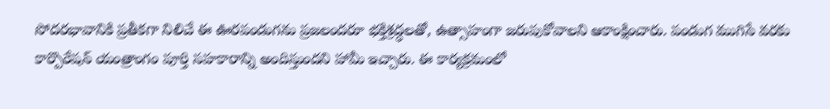సోదరభావానికి ప్రతీకగా నిలిచే ఈ ఊరపండుగను ప్రజలందరూ భక్తిశ్రద్ధలతో, ఉత్సాహంగా జరుపుకోవాలని ఆకాంక్షించారు. పండుగ ముగిసే వరకు కార్పొరేషన్ యంత్రాంగం పూర్తి సహకారాన్ని అందిస్తుందని హామీ ఇచ్చారు. ఈ కార్యక్రమంలో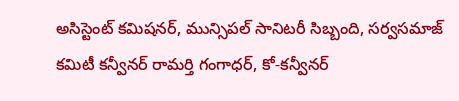అసిస్టెంట్ కమిషనర్, మున్సిపల్ సానిటరీ సిబ్బంది, సర్వసమాజ్ కమిటీ కన్వీనర్ రామర్తి గంగాధర్, కో-కన్వీనర్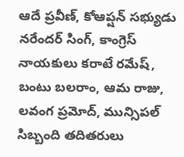ఆదే ప్రవీణ్, కోఆప్షన్ సభ్యుడు నరేందర్ సింగ్, కాంగ్రెస్ నాయకులు కరాటే రమేష్, బంటు బలరాం, ఆమ రాజు, లవంగ ప్రమోద్, మున్సిపల్ సిబ్బంది తదితరులు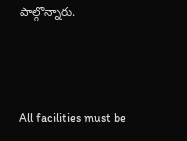పాల్గొన్నారు.



All facilities must be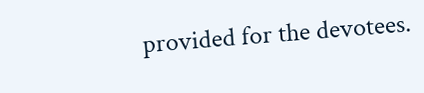provided for the devotees.